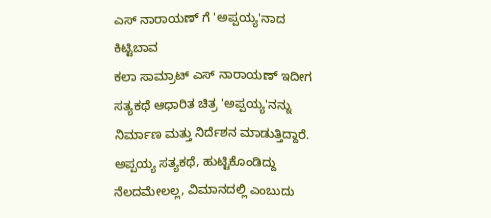ಎಸ್ ನಾರಾಯಣ್ ಗೆ 'ಅಪ್ಪಯ್ಯ'ನಾದ ಕಿಟ್ಟಿಬಾವ
ಕಲಾ ಸಾಮ್ರಾಟ್ ಎಸ್ ನಾರಾಯಣ್ ಇದೀಗ ಸತ್ಯಕಥೆ ಆಧಾರಿತ ಚಿತ್ರ 'ಅಪ್ಪಯ್ಯ'ನನ್ನು ನಿರ್ಮಾಣ ಮತ್ತು ನಿರ್ದೆಶನ ಮಾಡುತ್ತಿದ್ದಾರೆ. ಅಪ್ಪಯ್ಯ ಸತ್ಯಕಥೆ, ಹುಟ್ಟಿಕೊಂಡಿದ್ದು ನೆಲದಮೇಲಲ್ಲ, ವಿಮಾನದಲ್ಲಿ ಎಂಬುದು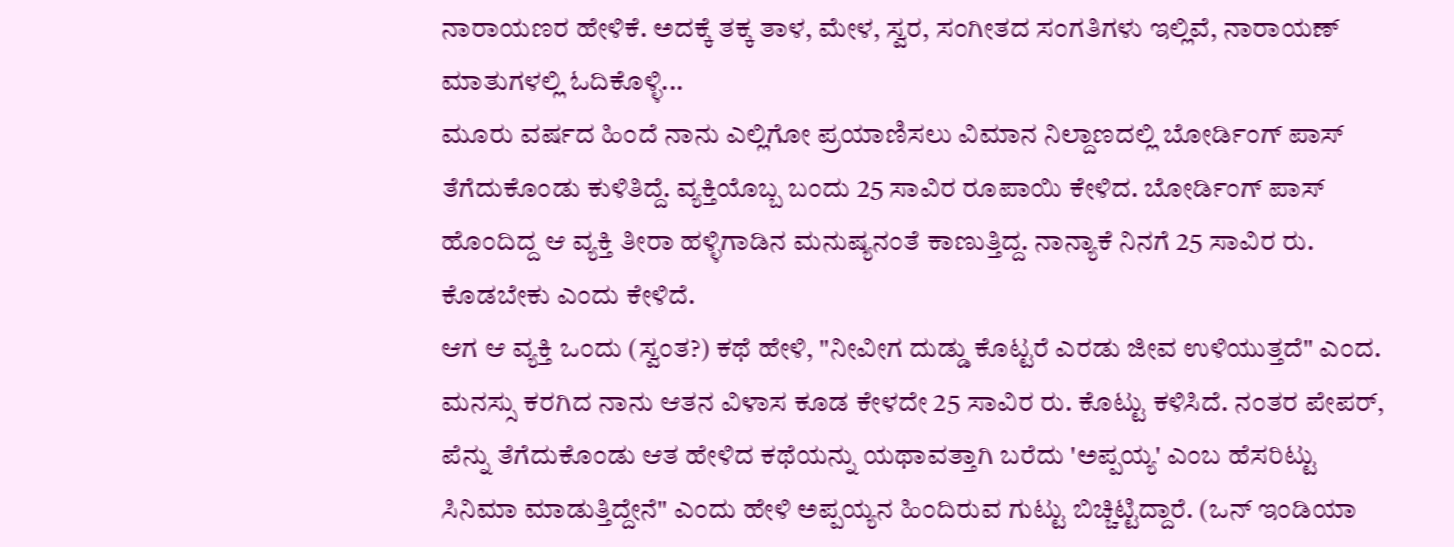ನಾರಾಯಣರ ಹೇಳಿಕೆ. ಅದಕ್ಕೆ ತಕ್ಕ ತಾಳ, ಮೇಳ, ಸ್ವರ, ಸಂಗೀತದ ಸಂಗತಿಗಳು ಇಲ್ಲಿವೆ, ನಾರಾಯಣ್ ಮಾತುಗಳಲ್ಲಿ ಓದಿಕೊಳ್ಳಿ...
ಮೂರು ವರ್ಷದ ಹಿಂದೆ ನಾನು ಎಲ್ಲಿಗೋ ಪ್ರಯಾಣಿಸಲು ವಿಮಾನ ನಿಲ್ದಾಣದಲ್ಲಿ ಬೋರ್ಡಿಂಗ್ ಪಾಸ್ ತೆಗೆದುಕೊಂಡು ಕುಳಿತಿದ್ದೆ. ವ್ಯಕ್ತಿಯೊಬ್ಬ ಬಂದು 25 ಸಾವಿರ ರೂಪಾಯಿ ಕೇಳಿದ. ಬೋರ್ಡಿಂಗ್ ಪಾಸ್ ಹೊಂದಿದ್ದ ಆ ವ್ಯಕ್ತಿ ತೀರಾ ಹಳ್ಳಿಗಾಡಿನ ಮನುಷ್ಯನಂತೆ ಕಾಣುತ್ತಿದ್ದ. ನಾನ್ಯಾಕೆ ನಿನಗೆ 25 ಸಾವಿರ ರು. ಕೊಡಬೇಕು ಎಂದು ಕೇಳಿದೆ.
ಆಗ ಆ ವ್ಯಕ್ತಿ ಒಂದು (ಸ್ವಂತ?) ಕಥೆ ಹೇಳಿ, "ನೀವೀಗ ದುಡ್ಡು ಕೊಟ್ಟರೆ ಎರಡು ಜೀವ ಉಳಿಯುತ್ತದೆ" ಎಂದ. ಮನಸ್ಸು ಕರಗಿದ ನಾನು ಆತನ ವಿಳಾಸ ಕೂಡ ಕೇಳದೇ 25 ಸಾವಿರ ರು. ಕೊಟ್ಟು ಕಳಿಸಿದೆ. ನಂತರ ಪೇಪರ್, ಪೆನ್ನು ತೆಗೆದುಕೊಂಡು ಆತ ಹೇಳಿದ ಕಥೆಯನ್ನು ಯಥಾವತ್ತಾಗಿ ಬರೆದು 'ಅಪ್ಪಯ್ಯ' ಎಂಬ ಹೆಸರಿಟ್ಟು ಸಿನಿಮಾ ಮಾಡುತ್ತಿದ್ದೇನೆ" ಎಂದು ಹೇಳಿ ಅಪ್ಪಯ್ಯನ ಹಿಂದಿರುವ ಗುಟ್ಟು ಬಿಚ್ಚಿಟ್ಟಿದ್ದಾರೆ. (ಒನ್ ಇಂಡಿಯಾ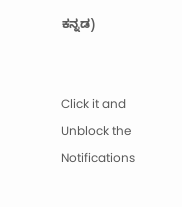ಕನ್ನಡ)


Click it and Unblock the Notifications